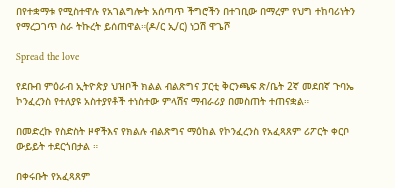በየተቋማቱ የሚስተዋሉ የአገልግሎት አሰጣጥ ችግሮችን በተገቢው በማረም የህግ ተከባሪነትን የማረጋገጥ ስራ ትኩረት ይሰጠዋል።(ዶ/ር ኢ/ር) ነጋሽ ዋጌሾ

Spread the love

የደቡብ ምዕራብ ኢትዮጵያ ህዝቦች ክልል ብልጽግና ፓርቲ ቅርንጫፍ ጽ/ቤት 2ኛ መደበኛ ጉባኤ ኮንፈረንስ የተለያዩ አስተያየቶች ተነስተው ምላሽና ማብራሪያ በመስጠት ተጠናቋል።

በመድረኩ የስድስት ዞኖችእና የክልሉ ብልጽግና ማዕከል የኮንፈረንስ የአፈጻጸም ሪፖርት ቀርቦ ውይይት ተደርጎበታል ።

በቀሩቡት የአፈጻጸም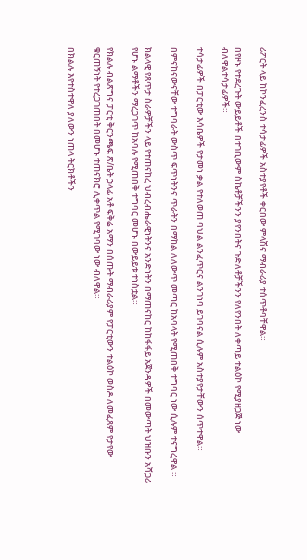ሪፖርት ላይ ከኮንፈረንስ ተሳታፊዎች አስተያየቶች ቀርበው ምላሽና ማብራሪያ ተሰጥቶባቸዋል።

በየዞኑ የተደረጉት ውይይቶች በተገቢውም ስኬቶቻችንን ያየንበትና ጉድለቶቻችንን የለየንበት ለቀጣይ ተልዕኮ የሚያዘጋጅ ነው ብለዋልተሳታፊዎች።

ተሳታፊዎች በፓርቲው እሳቤዎች የታመነ ቃል የተለወጠ ባህል ልንፈጥርና ልንገነባ ይገባናል ሲሉም አስተያየታቸውን ሰጥተዋል።

በምናከናውናቸው ተግባራት ውስጥ ፍጥነትንና ጥራትን በማከል ለለውጥ መጣር ከአባላት የሚጠበቅ ተግባር ነው ሲሉም ተናግረዋል ።

ክልላዊ የጸጥታ ስራዎቻችን ላይ የተጠናከረ ህብረብሔራዊነትንና አንድነትን በማጠናከር ከከፋፋይ አጀንዳዎች በመውጣት ህዝቡን አሻጋሪ የሆኑ ልማቶችን ማረጋገጥ ከአባሉ የሚጠበቅ ተግባር መሆኑ በውይይቱ ተነስቷል።

የክልሉ ብልጽግና ፓርቲ ቅርንጫፍ ጽ/ቤት ኃላፊ አቶ ፍቅሬ አማን በሰጡት ማብራሪያም የፓርቲውን ተልዕኮ ወስዶ ለመፈጸም የታየው ቁርጠኝነት የተረጋገጠበት በመሆኑ ተጠናክሮ ሊቀጥል የሚገባው ነው ብለዋል።

በክልሉ እየተስተዋለ ያለውን ነጠላ ትርክቶችን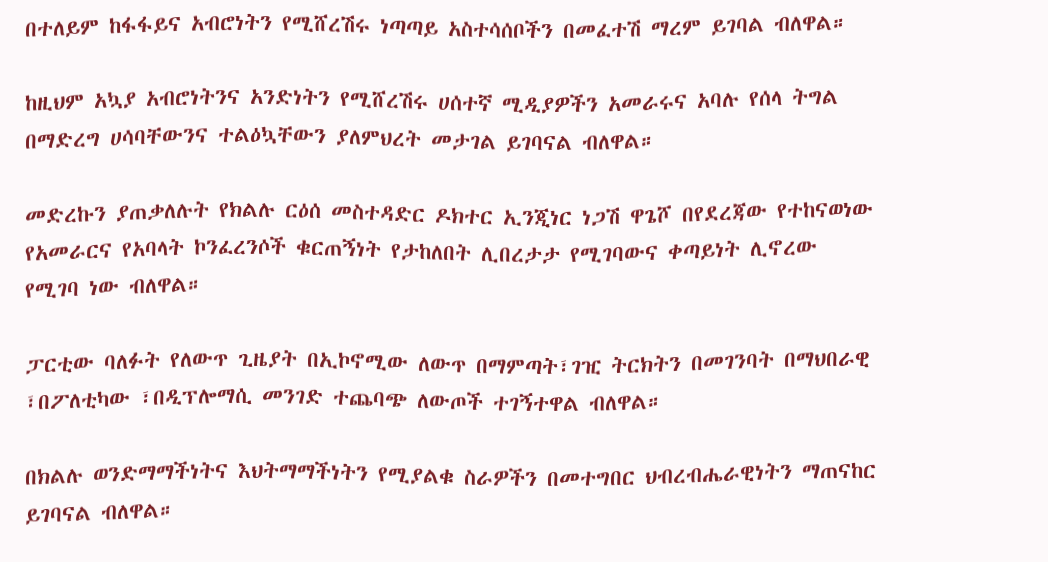በተለይም ከፋፋይና አብሮነትን የሚሸረሽሩ ነጣጣይ አስተሳሰቦችን በመፈተሽ ማረም ይገባል ብለዋል።

ከዚህም አኳያ አብሮነትንና አንድነትን የሚሸረሽሩ ሀሰተኛ ሚዲያዎችን አመራሩና አባሉ የሰላ ትግል በማድረግ ሀሳባቸውንና ተልዕኳቸውን ያለምህረት መታገል ይገባናል ብለዋል።

መድረኩን ያጠቃለሉት የክልሉ ርዕሰ መስተዳድር ዶክተር ኢንጂነር ነጋሽ ዋጌሾ በየደረጃው የተከናወነው የአመራርና የአባላት ኮንፈረንሶች ቁርጠኝነት የታከለበት ሊበረታታ የሚገባውና ቀጣይነት ሊኖረው የሚገባ ነው ብለዋል።

ፓርቲው ባለፉት የለውጥ ጊዜያት በኢኮኖሚው ለውጥ በማምጣት፣ገዢ ትርክትን በመገንባት በማህበራዊ ፣በፖለቲካው ፣በዲፕሎማሲ መንገድ ተጨባጭ ለውጦች ተገኝተዋል ብለዋል።

በክልሉ ወንድማማችነትና እህትማማችነትን የሚያልቁ ስራዎችን በመተግበር ህብረብሔራዊነትን ማጠናከር ይገባናል ብለዋል።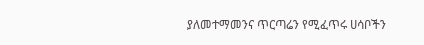ያለመተማመንና ጥርጣሬን የሚፈጥሩ ሀሳቦችን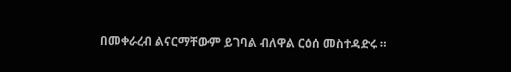በመቀራረብ ልናርማቸውም ይገባል ብለዋል ርዕሰ መስተዳድሩ ።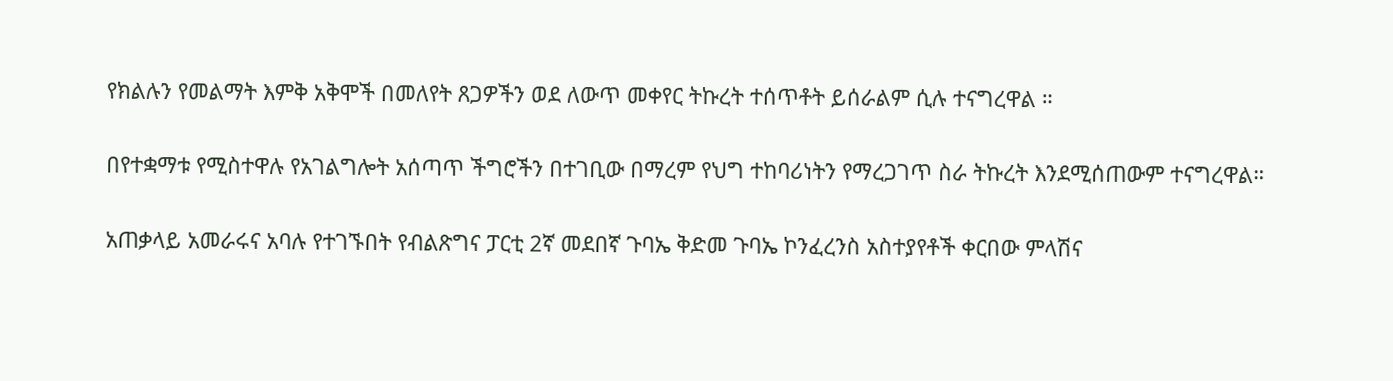የክልሉን የመልማት እምቅ አቅሞች በመለየት ጸጋዎችን ወደ ለውጥ መቀየር ትኩረት ተሰጥቶት ይሰራልም ሲሉ ተናግረዋል ።

በየተቋማቱ የሚስተዋሉ የአገልግሎት አሰጣጥ ችግሮችን በተገቢው በማረም የህግ ተከባሪነትን የማረጋገጥ ስራ ትኩረት እንደሚሰጠውም ተናግረዋል።

አጠቃላይ አመራሩና አባሉ የተገኙበት የብልጽግና ፓርቲ 2ኛ መደበኛ ጉባኤ ቅድመ ጉባኤ ኮንፈረንስ አስተያየቶች ቀርበው ምላሽና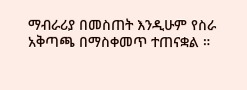ማብራሪያ በመስጠት እንዲሁም የስራ አቅጣጫ በማስቀመጥ ተጠናቋል ።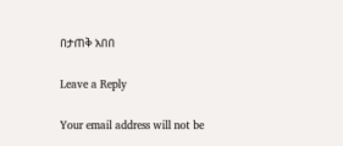በታጠቅ አበበ

Leave a Reply

Your email address will not be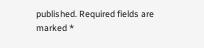published. Required fields are marked *